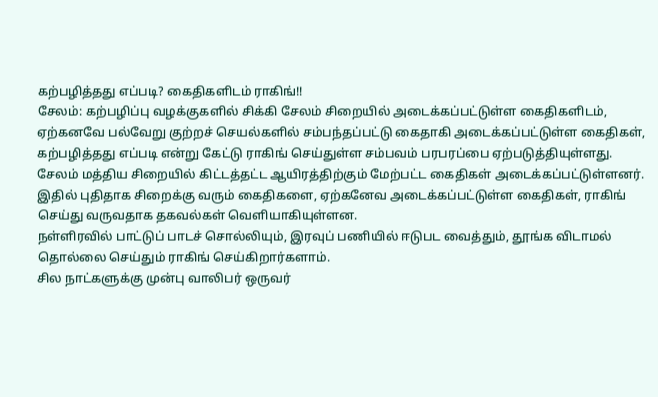கற்பழித்தது எப்படி? கைதிகளிடம் ராகிங்!!
சேலம்: கற்பழிப்பு வழக்குகளில் சிக்கி சேலம் சிறையில் அடைக்கப்பட்டுள்ள கைதிகளிடம், ஏற்கனவே பல்வேறு குற்றச் செயல்களில் சம்பந்தப்பட்டு கைதாகி அடைக்கப்பட்டுள்ள கைதிகள், கற்பழித்தது எப்படி என்று கேட்டு ராகிங் செய்துள்ள சம்பவம் பரபரப்பை ஏற்படுத்தியுள்ளது.
சேலம் மத்திய சிறையில் கிட்டத்தட்ட ஆயிரத்திற்கும் மேற்பட்ட கைதிகள் அடைக்கப்பட்டுள்ளனர். இதில் புதிதாக சிறைக்கு வரும் கைதிகளை, ஏற்கனேவ அடைக்கப்பட்டுள்ள கைதிகள், ராகிங் செய்து வருவதாக தகவல்கள் வெளியாகியுள்ளன.
நள்ளிரவில் பாட்டுப் பாடச் சொல்லியும், இரவுப் பணியில் ஈடுபட வைத்தும், தூங்க விடாமல் தொல்லை செய்தும் ராகிங் செய்கிறார்களாம்.
சில நாட்களுக்கு முன்பு வாலிபர் ஒருவர்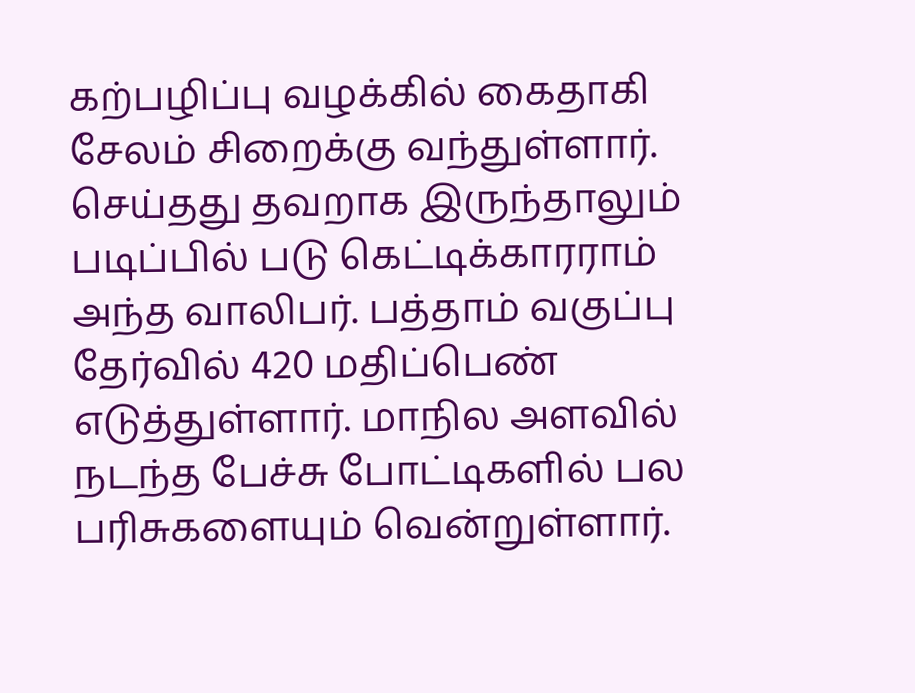கற்பழிப்பு வழக்கில் கைதாகி சேலம் சிறைக்கு வந்துள்ளார். செய்தது தவறாக இருந்தாலும் படிப்பில் படு கெட்டிக்காரராம் அந்த வாலிபர். பத்தாம் வகுப்பு தேர்வில் 420 மதிப்பெண் எடுத்துள்ளார். மாநில அளவில் நடந்த பேச்சு போட்டிகளில் பல பரிசுகளையும் வென்றுள்ளார்.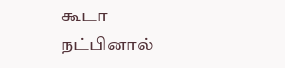கூடா நட்பினால்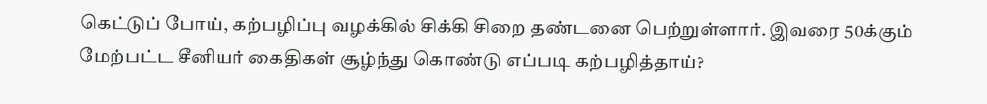கெட்டுப் போய், கற்பழிப்பு வழக்கில் சிக்கி சிறை தண்டனை பெற்றுள்ளார். இவரை 50க்கும் மேற்பட்ட சீனியர் கைதிகள் சூழ்ந்து கொண்டு எப்படி கற்பழித்தாய்?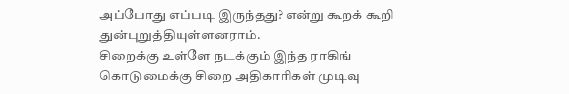அப்போது எப்படி இருந்தது? என்று கூறக் கூறி துன்புறுத்தியுள்ளனராம்.
சிறைக்கு உள்ளே நடக்கும் இந்த ராகிங் கொடுமைக்கு சிறை அதிகாரிகள் முடிவு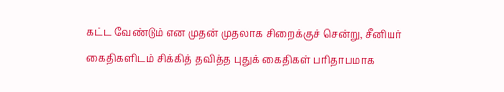கட்ட வேண்டும் என முதன் முதலாக சிறைக்குச் சென்று, சீனியர் கைதிகளிடம் சிக்கித் தவித்த புதுக் கைதிகள் பரிதாபமாக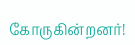கோருகின்றனர்!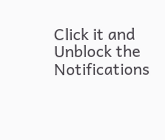Click it and Unblock the Notifications